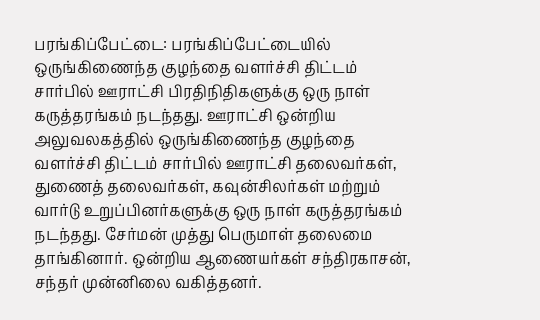பரங்கிப்பேட்டை: பரங்கிப்பேட்டையில் ஒருங்கிணைந்த குழந்தை வளர்ச்சி திட்டம் சார்பில் ஊராட்சி பிரதிநிதிகளுக்கு ஒரு நாள் கருத்தரங்கம் நடந்தது. ஊராட்சி ஒன்றிய அலுவலகத்தில் ஒருங்கிணைந்த குழந்தை வளர்ச்சி திட்டம் சார்பில் ஊராட்சி தலைவர்கள், துணைத் தலைவர்கள், கவுன்சிலர்கள் மற்றும் வார்டு உறுப்பினர்களுக்கு ஒரு நாள் கருத்தரங்கம் நடந்தது. சேர்மன் முத்து பெருமாள் தலைமை தாங்கினார். ஒன்றிய ஆணையர்கள் சந்திரகாசன், சந்தர் முன்னிலை வகித்தனர்.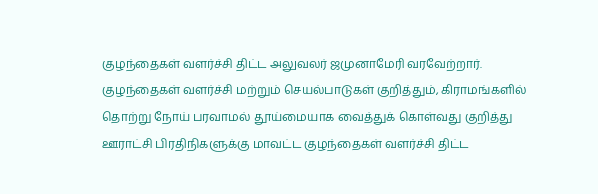குழந்தைகள் வளர்ச்சி திட்ட அலுவலர் ஜமுனாமேரி வரவேற்றார்.
குழந்தைகள் வளர்ச்சி மற்றும் செயல்பாடுகள் குறித்தும், கிராமங்களில் தொற்று நோய் பரவாமல் தூய்மையாக வைத்துக் கொள்வது குறித்து ஊராட்சி பிரதிநிகளுக்கு மாவட்ட குழந்தைகள் வளர்ச்சி திட்ட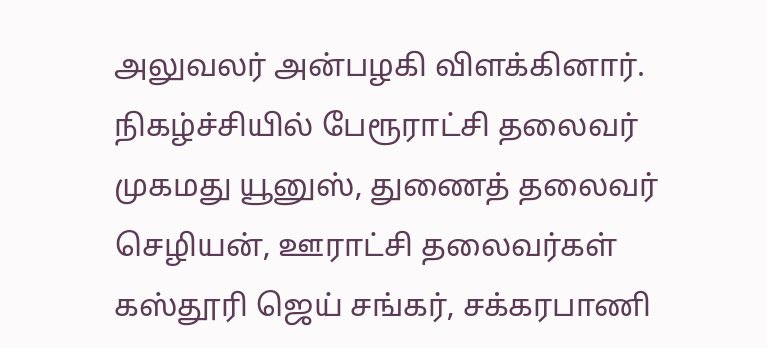அலுவலர் அன்பழகி விளக்கினார்.
நிகழ்ச்சியில் பேரூராட்சி தலைவர் முகமது யூனுஸ், துணைத் தலைவர் செழியன், ஊராட்சி தலைவர்கள் கஸ்தூரி ஜெய் சங்கர், சக்கரபாணி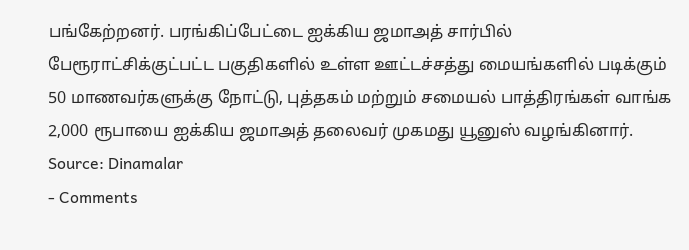பங்கேற்றனர். பரங்கிப்பேட்டை ஐக்கிய ஜமாஅத் சார்பில் பேரூராட்சிக்குட்பட்ட பகுதிகளில் உள்ள ஊட்டச்சத்து மையங்களில் படிக்கும் 50 மாணவர்களுக்கு நோட்டு, புத்தகம் மற்றும் சமையல் பாத்திரங்கள் வாங்க 2,000 ரூபாயை ஐக்கிய ஜமாஅத் தலைவர் முகமது யூனுஸ் வழங்கினார்.
Source: Dinamalar
- Comments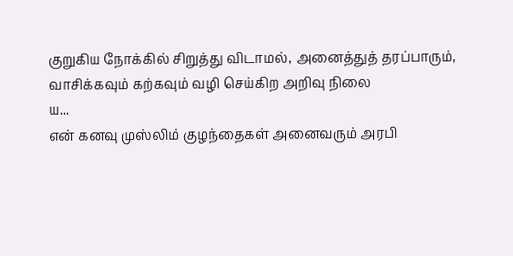குறுகிய நோக்கில் சிறுத்து விடாமல், அனைத்துத் தரப்பாரும், வாசிக்கவும் கற்கவும் வழி செய்கிற அறிவு நிலை
ய...
என் கனவு முஸ்லிம் குழந்தைகள் அனைவரும் அரபி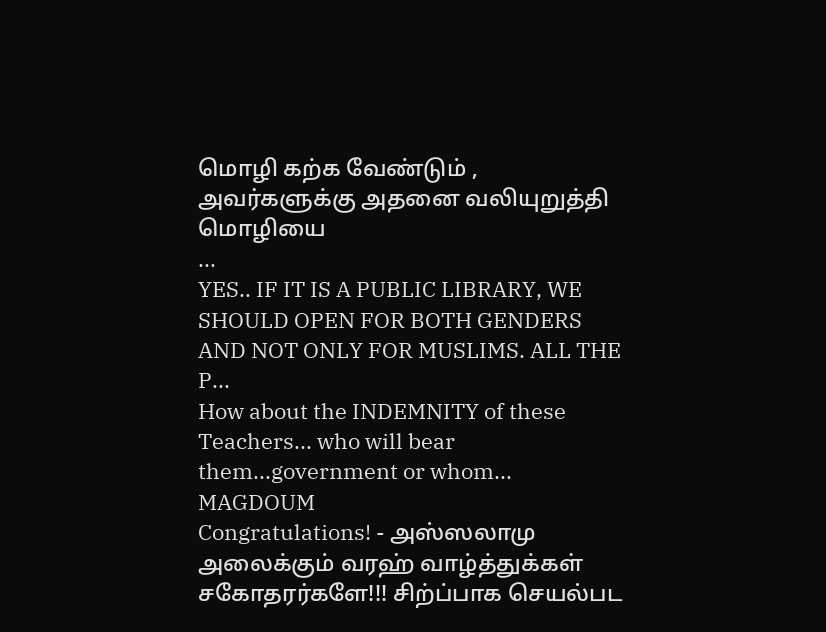மொழி கற்க வேண்டும் , அவர்களுக்கு அதனை வலியுறுத்தி மொழியை
...
YES.. IF IT IS A PUBLIC LIBRARY, WE SHOULD OPEN FOR BOTH GENDERS AND NOT ONLY FOR MUSLIMS. ALL THE
P...
How about the INDEMNITY of these Teachers... who will bear them...government or whom... MAGDOUM
Congratulations! - அஸ்ஸலாமு அலைக்கும் வரஹ் வாழ்த்துக்கள் சகோதரர்களே!!! சிற்ப்பாக செயல்பட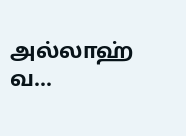அல்லாஹ்
வ...